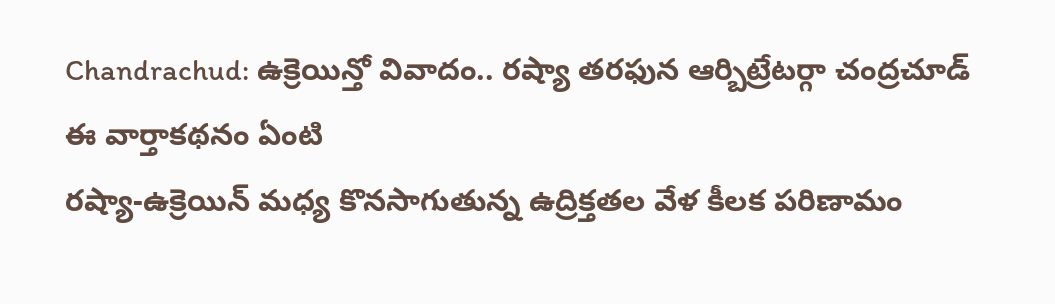Chandrachud: ఉక్రెయిన్తో వివాదం.. రష్యా తరఫున ఆర్బిట్రేటర్గా చంద్రచూడ్
ఈ వార్తాకథనం ఏంటి
రష్యా-ఉక్రెయిన్ మధ్య కొనసాగుతున్న ఉద్రిక్తతల వేళ కీలక పరిణామం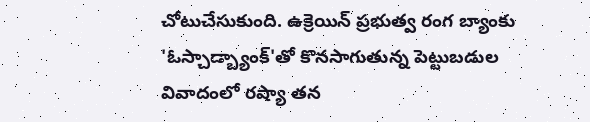చోటుచేసుకుంది. ఉక్రెయిన్ ప్రభుత్వ రంగ బ్యాంకు 'ఓస్చాడ్బ్యాంక్'తో కొనసాగుతున్న పెట్టుబడుల వివాదంలో రష్యా తన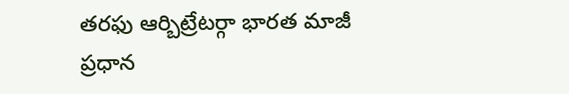తరఫు ఆర్బిట్రేటర్గా భారత మాజీ ప్రధాన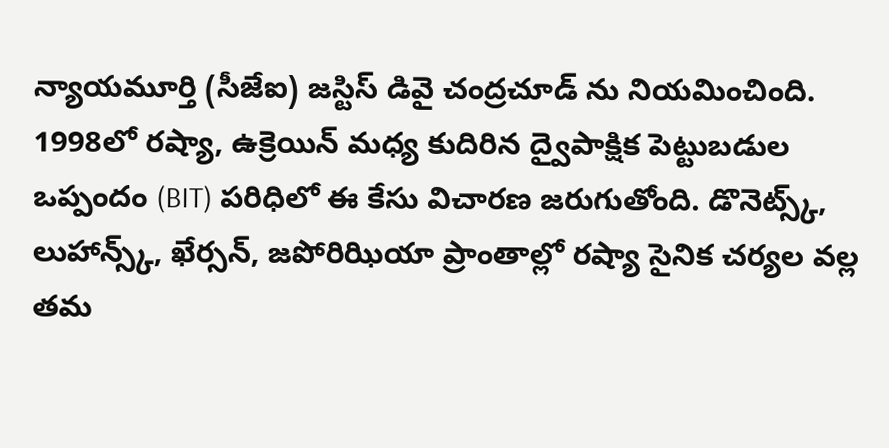న్యాయమూర్తి (సీజేఐ) జస్టిస్ డివై చంద్రచూడ్ ను నియమించింది. 1998లో రష్యా, ఉక్రెయిన్ మధ్య కుదిరిన ద్వైపాక్షిక పెట్టుబడుల ఒప్పందం (BIT) పరిధిలో ఈ కేసు విచారణ జరుగుతోంది. డొనెట్స్క్, లుహాన్స్క్, ఖేర్సన్, జపోరిఝియా ప్రాంతాల్లో రష్యా సైనిక చర్యల వల్ల తమ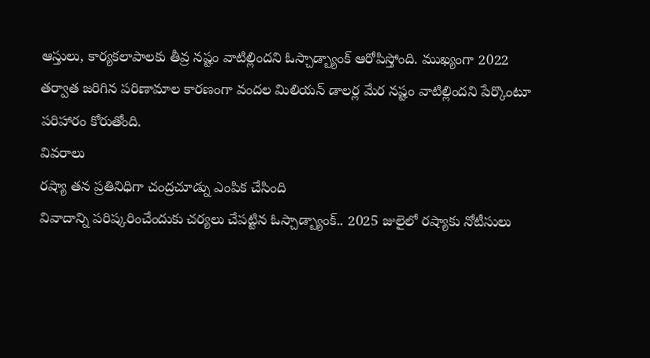ఆస్తులు, కార్యకలాపాలకు తీవ్ర నష్టం వాటిల్లిందని ఓస్చాడ్బ్యాంక్ ఆరోపిస్తోంది. ముఖ్యంగా 2022 తర్వాత జరిగిన పరిణామాల కారణంగా వందల మిలియన్ డాలర్ల మేర నష్టం వాటిల్లిందని పేర్కొంటూ పరిహారం కోరుతోంది.
వివరాలు
రష్యా తన ప్రతినిధిగా చంద్రచూడ్ను ఎంపిక చేసింది
వివాదాన్ని పరిష్కరించేందుకు చర్యలు చేపట్టిన ఓస్చాడ్బ్యాంక్.. 2025 జులైలో రష్యాకు నోటీసులు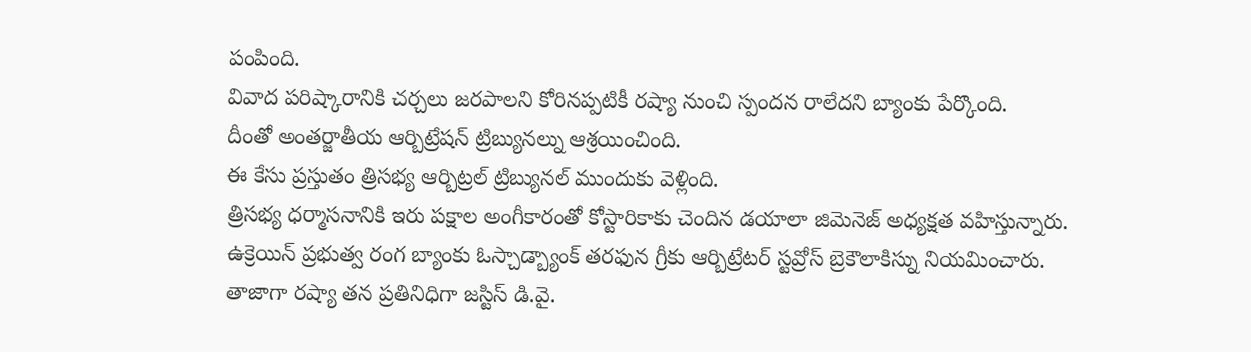పంపింది.
వివాద పరిష్కారానికి చర్చలు జరపాలని కోరినప్పటికీ రష్యా నుంచి స్పందన రాలేదని బ్యాంకు పేర్కొంది.
దీంతో అంతర్జాతీయ ఆర్బిట్రేషన్ ట్రిబ్యునల్ను ఆశ్రయించింది.
ఈ కేసు ప్రస్తుతం త్రిసభ్య ఆర్బిట్రల్ ట్రిబ్యునల్ ముందుకు వెళ్లింది.
త్రిసభ్య ధర్మాసనానికి ఇరు పక్షాల అంగీకారంతో కోస్టారికాకు చెందిన డయాలా జిమెనెజ్ అధ్యక్షత వహిస్తున్నారు.
ఉక్రెయిన్ ప్రభుత్వ రంగ బ్యాంకు ఓస్చాడ్బ్యాంక్ తరఫున గ్రీకు ఆర్బిట్రేటర్ స్టవ్రోస్ బ్రెకౌలాకిస్ను నియమించారు.
తాజాగా రష్యా తన ప్రతినిధిగా జస్టిస్ డి.వై.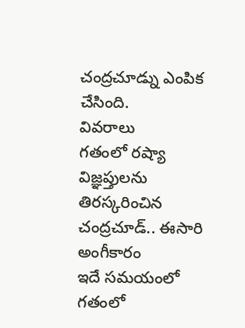చంద్రచూడ్ను ఎంపిక చేసింది.
వివరాలు
గతంలో రష్యా విజ్ఞప్తులను తిరస్కరించిన చంద్రచూడ్.. ఈసారి అంగీకారం
ఇదే సమయంలో గతంలో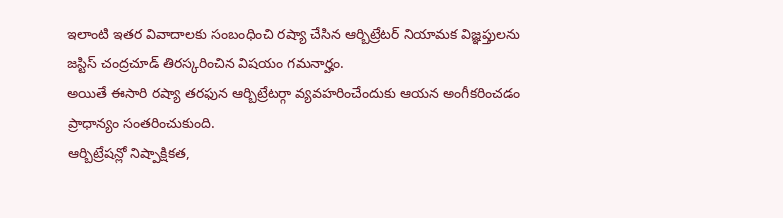ఇలాంటి ఇతర వివాదాలకు సంబంధించి రష్యా చేసిన ఆర్బిట్రేటర్ నియామక విజ్ఞప్తులను జస్టిస్ చంద్రచూడ్ తిరస్కరించిన విషయం గమనార్హం.
అయితే ఈసారి రష్యా తరఫున ఆర్బిట్రేటర్గా వ్యవహరించేందుకు ఆయన అంగీకరించడం ప్రాధాన్యం సంతరించుకుంది.
ఆర్బిట్రేషన్లో నిష్పాక్షికత,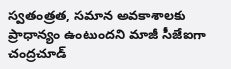స్వతంత్రత, సమాన అవకాశాలకు ప్రాధాన్యం ఉంటుందని మాజీ సీజేఐగా చంద్రచూడ్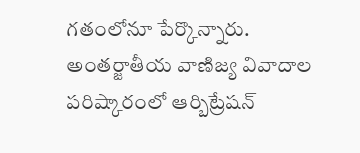గతంలోనూ పేర్కొన్నారు.
అంతర్జాతీయ వాణిజ్య వివాదాల పరిష్కారంలో ఆర్బిట్రేషన్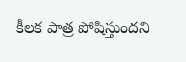కీలక పాత్ర పోషిస్తుందని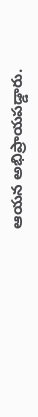ఆయన అభిప్రాయపడ్డారు.